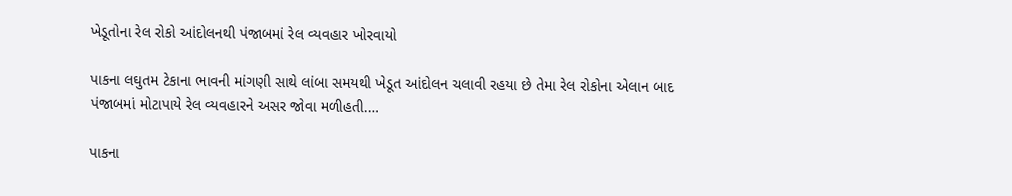ખેડૂતોના રેલ રોકો આંદોલનથી પંજાબમાં રેલ વ્યવહાર ખોરવાયો

પાકના લઘુતમ ટેકાના ભાવની માંગણી સાથે લાંબા સમયથી ખેડૂત આંદોલન ચલાવી રહયા છે તેમા રેલ રોકોના એલાન બાદ પંજાબમાં મોટાપાયે રેલ વ્યવહારને અસર જોવા મળીહતી.…

પાકના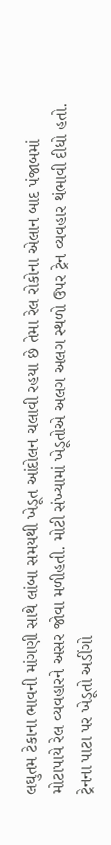લઘુતમ ટેકાના ભાવની માંગણી સાથે લાંબા સમયથી ખેડૂત આંદોલન ચલાવી રહયા છે તેમા રેલ રોકોના એલાન બાદ પંજાબમાં મોટાપાયે રેલ વ્યવહારને અસર જોવા મળીહતી. મોટી સંખ્યામાં ખેડૂતોએ અલગ અલગ સ્થળો ઉપર ટ્રેન વ્યવહાર થંભાવી દીધો હતો. ટ્રેનના પાટા પર ખેડૂતો અડીંગો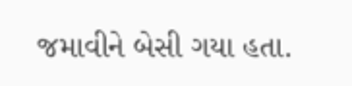જમાવીને બેસી ગયા હતા.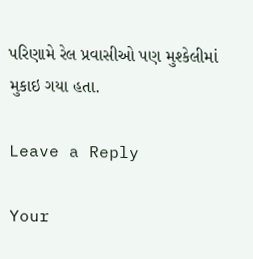પરિણામે રેલ પ્રવાસીઓ પણ મુશ્કેલીમાં મુકાઇ ગયા હતા.

Leave a Reply

Your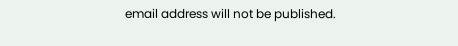email address will not be published.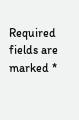Required fields are marked *